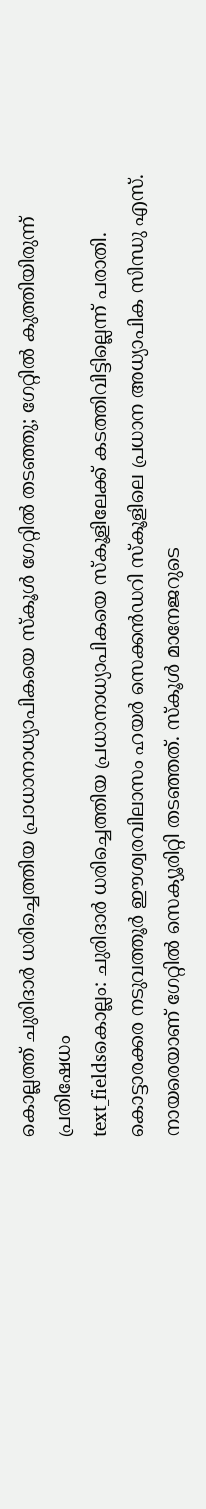കൊല്ലത്ത് ചുരിദാർ ധരിച്ചെത്തിയ പ്രാധാനാധ്യാപികയെ സ്കൂൾ ഗേറ്റിൽ തടഞ്ഞു; ഗേറ്റിൽ കുത്തിയിരുന്ന് പ്രതിഷേധം
text_fieldsകൊല്ലം: ചുരിദാർ ധരിച്ചെത്തിയ പ്രധാനാധ്യാപികയെ സ്കൂളിലേക്ക് കടത്തിവിട്ടില്ലെന്ന് പരാതി. കൊട്ടാരക്കര നടുവത്തൂർ ഈശ്വരവിലാസം ഹയർ സെക്കൻഡറി സ്കൂളിലെ പ്രധാന അധ്യാപിക സിന്ധു എസ്. നായരെയാണ് ഗേറ്റിൽ സെക്യൂരിറ്റി തടഞ്ഞത്. സ്കൂൾ മാനേജറുടെ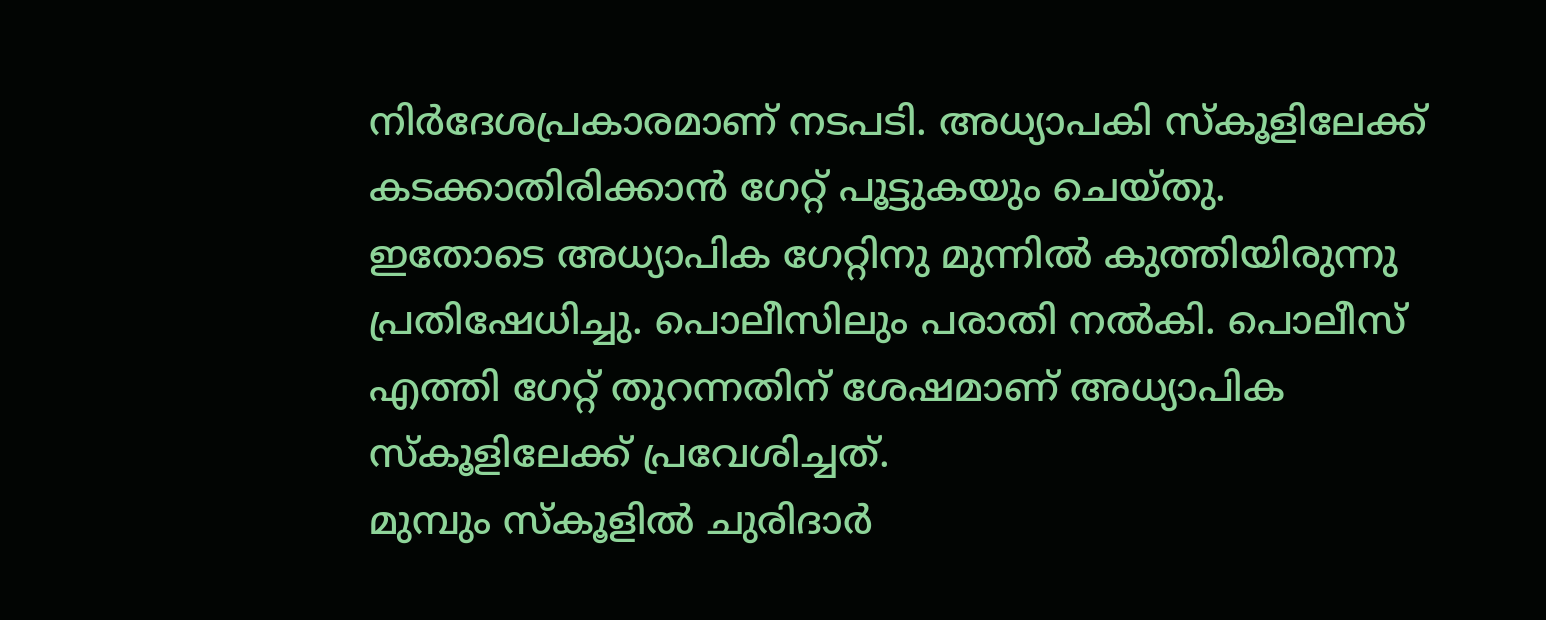നിർദേശപ്രകാരമാണ് നടപടി. അധ്യാപകി സ്കൂളിലേക്ക് കടക്കാതിരിക്കാൻ ഗേറ്റ് പൂട്ടുകയും ചെയ്തു.
ഇതോടെ അധ്യാപിക ഗേറ്റിനു മുന്നിൽ കുത്തിയിരുന്നു പ്രതിഷേധിച്ചു. പൊലീസിലും പരാതി നൽകി. പൊലീസ് എത്തി ഗേറ്റ് തുറന്നതിന് ശേഷമാണ് അധ്യാപിക സ്കൂളിലേക്ക് പ്രവേശിച്ചത്.
മുമ്പും സ്കൂളിൽ ചുരിദാർ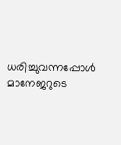ധരിച്ചുവന്നപ്പോൾ മാനേജറുടെ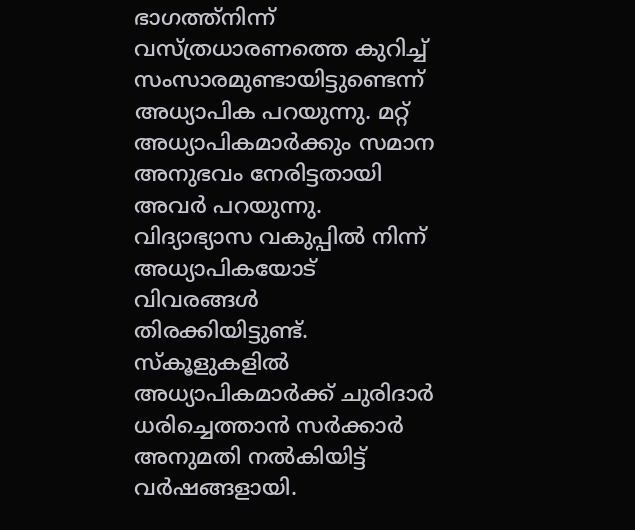ഭാഗത്ത്നിന്ന് വസ്ത്രധാരണത്തെ കുറിച്ച് സംസാരമുണ്ടായിട്ടുണ്ടെന്ന് അധ്യാപിക പറയുന്നു. മറ്റ് അധ്യാപികമാർക്കും സമാന അനുഭവം നേരിട്ടതായി അവർ പറയുന്നു. വിദ്യാഭ്യാസ വകുപ്പിൽ നിന്ന് അധ്യാപികയോട് വിവരങ്ങൾ തിരക്കിയിട്ടുണ്ട്.
സ്കൂളുകളിൽ അധ്യാപികമാർക്ക് ചുരിദാർ ധരിച്ചെത്താൻ സർക്കാർ അനുമതി നൽകിയിട്ട് വർഷങ്ങളായി.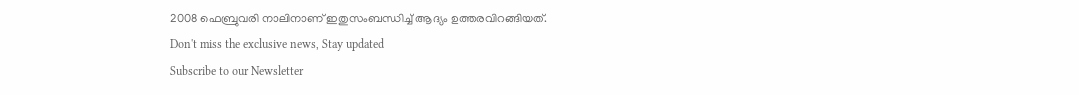2008 ഫെബ്രുവരി നാലിനാണ് ഇതുസംബന്ധിച്ച് ആദ്യം ഉത്തരവിറങ്ങിയത്.
Don't miss the exclusive news, Stay updated
Subscribe to our Newsletter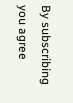By subscribing you agree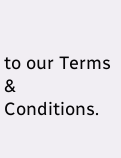to our Terms & Conditions.